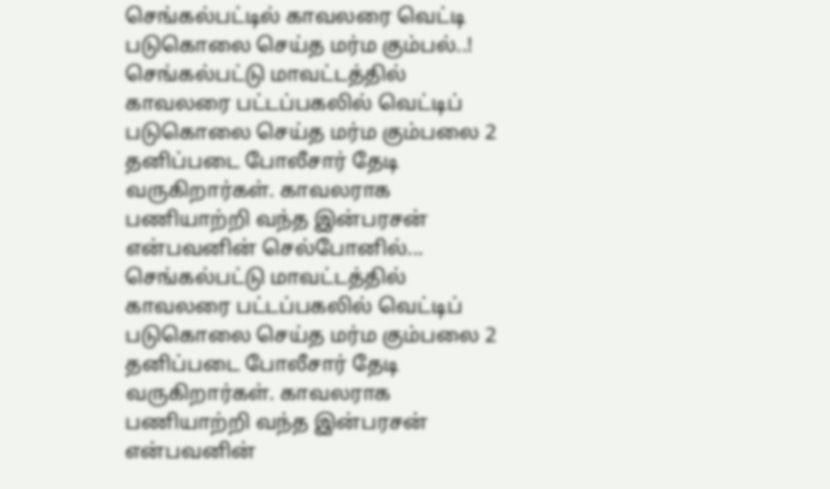செங்கல்பட்டில் காவலரை வெட்டி படுகொலை செய்த மர்ம கும்பல்..!
செங்கல்பட்டு மாவட்டத்தில் காவலரை பட்டப்பகலில் வெட்டிப் படுகொலை செய்த மர்ம கும்பலை 2 தனிப்படை போலீசார் தேடி வருகிறார்கள். காவலராக பணியாற்றி வந்த இன்பரசன் என்பவனின் செல்போனில்...
செங்கல்பட்டு மாவட்டத்தில் காவலரை பட்டப்பகலில் வெட்டிப் படுகொலை செய்த மர்ம கும்பலை 2 தனிப்படை போலீசார் தேடி வருகிறார்கள். காவலராக பணியாற்றி வந்த இன்பரசன் என்பவனின்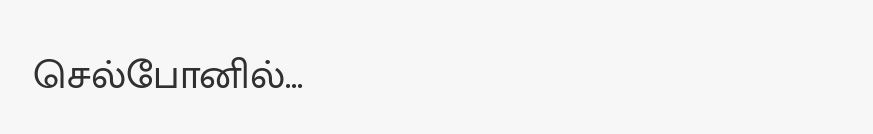செல்போனில்...